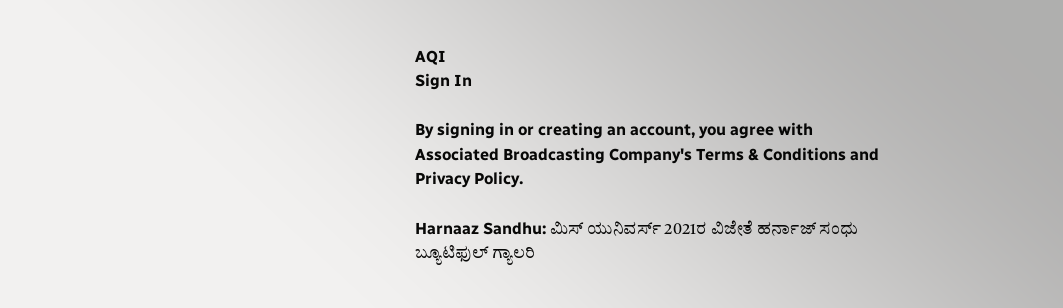AQI
Sign In

By signing in or creating an account, you agree with Associated Broadcasting Company's Terms & Conditions and Privacy Policy.

Harnaaz Sandhu: ಮಿಸ್ ಯುನಿವರ್ಸ್ 2021ರ ವಿಜೇತೆ ಹರ್ನಾಜ್ ಸಂಧು ಬ್ಯೂಟಿಫುಲ್ ಗ್ಯಾಲರಿ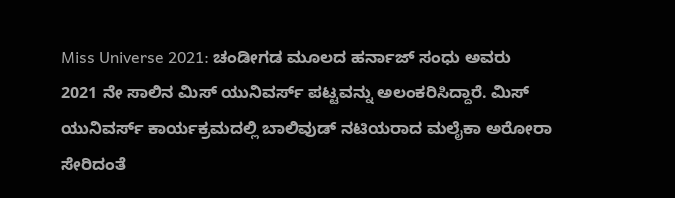Miss Universe 2021: ಚಂಡೀಗಡ ಮೂಲದ ಹರ್ನಾಜ್ ಸಂಧು ಅವರು 2021 ನೇ ಸಾಲಿನ ಮಿಸ್ ಯುನಿವರ್ಸ್ ಪಟ್ಟವನ್ನು ಅಲಂಕರಿಸಿದ್ದಾರೆ. ಮಿಸ್ ಯುನಿವರ್ಸ್ ಕಾರ್ಯಕ್ರಮದಲ್ಲಿ ಬಾಲಿವುಡ್ ನಟಿಯರಾದ ಮಲೈಕಾ ಅರೋರಾ ಸೇರಿದಂತೆ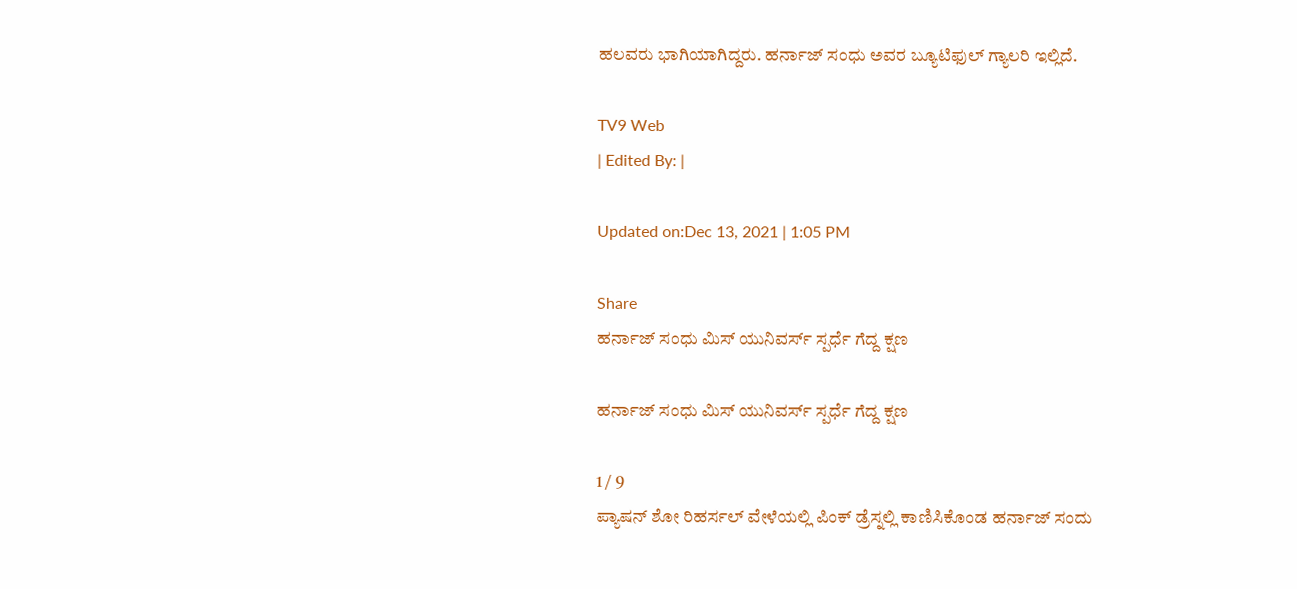ಹಲವರು ಭಾಗಿಯಾಗಿದ್ದರು. ಹರ್ನಾಜ್ ಸಂಧು ಅವರ ಬ್ಯೂಟಿಫುಲ್ ಗ್ಯಾಲರಿ ಇಲ್ಲಿದೆ.

TV9 Web
| Edited By: |

Updated on:Dec 13, 2021 | 1:05 PM

Share
ಹರ್ನಾಜ್ ಸಂಧು ಮಿಸ್ ಯುನಿವರ್ಸ್ ಸ್ಪರ್ಧೆ ಗೆದ್ದ ಕ್ಷಣ

ಹರ್ನಾಜ್ ಸಂಧು ಮಿಸ್ ಯುನಿವರ್ಸ್ ಸ್ಪರ್ಧೆ ಗೆದ್ದ ಕ್ಷಣ

1 / 9
ಪ್ಯಾಷನ್ ಶೋ ರಿಹರ್ಸಲ್ ವೇಳೆಯಲ್ಲಿ ಪಿಂಕ್ ಡ್ರೆಸ್ನಲ್ಲಿ ಕಾಣಿಸಿಕೊಂಡ ಹರ್ನಾಜ್ ಸಂದು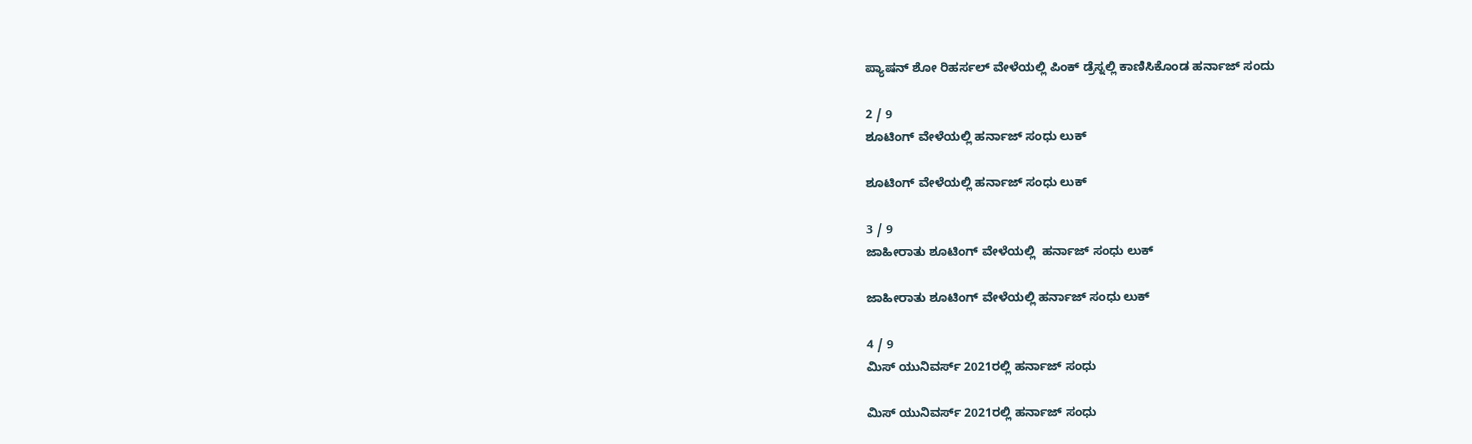ಪ್ಯಾಷನ್ ಶೋ ರಿಹರ್ಸಲ್ ವೇಳೆಯಲ್ಲಿ ಪಿಂಕ್ ಡ್ರೆಸ್ನಲ್ಲಿ ಕಾಣಿಸಿಕೊಂಡ ಹರ್ನಾಜ್ ಸಂದು

2 / 9
ಶೂಟಿಂಗ್ ವೇಳೆಯಲ್ಲಿ ಹರ್ನಾಜ್ ಸಂಧು ಲುಕ್

ಶೂಟಿಂಗ್ ವೇಳೆಯಲ್ಲಿ ಹರ್ನಾಜ್ ಸಂಧು ಲುಕ್

3 / 9
ಜಾಹೀರಾತು ಶೂಟಿಂಗ್ ವೇಳೆಯಲ್ಲಿ  ಹರ್ನಾಜ್ ಸಂಧು ಲುಕ್

ಜಾಹೀರಾತು ಶೂಟಿಂಗ್ ವೇಳೆಯಲ್ಲಿ ಹರ್ನಾಜ್ ಸಂಧು ಲುಕ್

4 / 9
ಮಿಸ್ ಯುನಿವರ್ಸ್ 2021ರಲ್ಲಿ ಹರ್ನಾಜ್ ಸಂಧು

ಮಿಸ್ ಯುನಿವರ್ಸ್ 2021ರಲ್ಲಿ ಹರ್ನಾಜ್ ಸಂಧು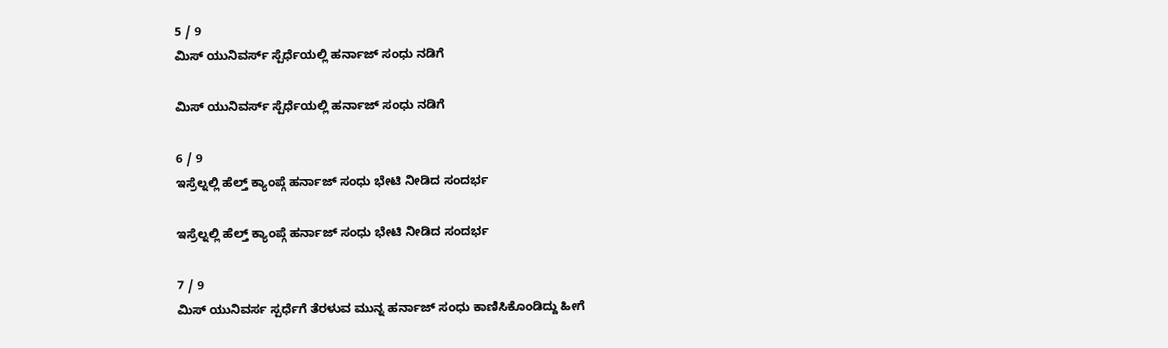5 / 9
ಮಿಸ್ ಯುನಿವರ್ಸ್ ಸ್ಪೆರ್ಧೆಯಲ್ಲಿ ಹರ್ನಾಜ್ ಸಂಧು ನಡಿಗೆ

ಮಿಸ್ ಯುನಿವರ್ಸ್ ಸ್ಪೆರ್ಧೆಯಲ್ಲಿ ಹರ್ನಾಜ್ ಸಂಧು ನಡಿಗೆ

6 / 9
ಇಸ್ರೆಲ್ನಲ್ಲಿ ಹೆಲ್ತ್ ಕ್ಯಾಂಪ್ಗೆ ಹರ್ನಾಜ್ ಸಂಧು ಭೇಟಿ ನೀಡಿದ ಸಂದರ್ಭ

ಇಸ್ರೆಲ್ನಲ್ಲಿ ಹೆಲ್ತ್ ಕ್ಯಾಂಪ್ಗೆ ಹರ್ನಾಜ್ ಸಂಧು ಭೇಟಿ ನೀಡಿದ ಸಂದರ್ಭ

7 / 9
ಮಿಸ್ ಯುನಿವರ್ಸ ಸ್ಪರ್ಧೆಗೆ ತೆರಳುವ ಮುನ್ನ ಹರ್ನಾಜ್ ಸಂಧು ಕಾಣಿಸಿಕೊಂಡಿದ್ದು ಹೀಗೆ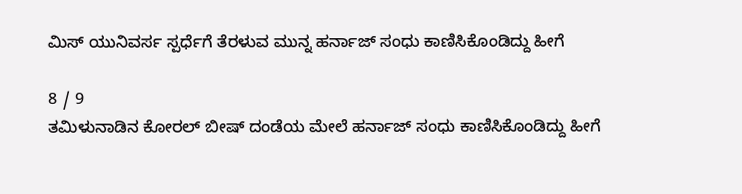ಮಿಸ್ ಯುನಿವರ್ಸ ಸ್ಪರ್ಧೆಗೆ ತೆರಳುವ ಮುನ್ನ ಹರ್ನಾಜ್ ಸಂಧು ಕಾಣಿಸಿಕೊಂಡಿದ್ದು ಹೀಗೆ

8 / 9
ತಮಿಳುನಾಡಿನ ಕೋರಲ್ ಬೀಷ್ ದಂಡೆಯ ಮೇಲೆ ಹರ್ನಾಜ್ ಸಂಧು ಕಾಣಿಸಿಕೊಂಡಿದ್ದು ಹೀಗೆ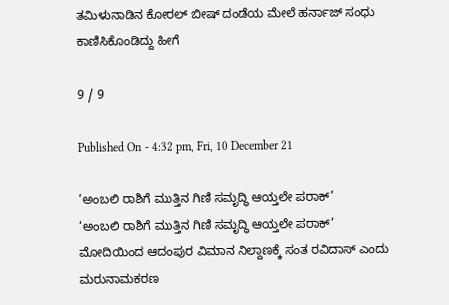ತಮಿಳುನಾಡಿನ ಕೋರಲ್ ಬೀಷ್ ದಂಡೆಯ ಮೇಲೆ ಹರ್ನಾಜ್ ಸಂಧು ಕಾಣಿಸಿಕೊಂಡಿದ್ದು ಹೀಗೆ

9 / 9

Published On - 4:32 pm, Fri, 10 December 21

‘ಅಂಬಲಿ ರಾಶಿಗೆ ಮುತ್ತಿನ ಗಿಣಿ ಸಮೃದ್ಧಿ ಆಯ್ತಲೇ ಪರಾಕ್’
‘ಅಂಬಲಿ ರಾಶಿಗೆ ಮುತ್ತಿನ ಗಿಣಿ ಸಮೃದ್ಧಿ ಆಯ್ತಲೇ ಪರಾಕ್’
ಮೋದಿಯಿಂದ ಆದಂಪುರ ವಿಮಾನ ನಿಲ್ದಾಣಕ್ಕೆ ಸಂತ ರವಿದಾಸ್ ಎಂದು ಮರುನಾಮಕರಣ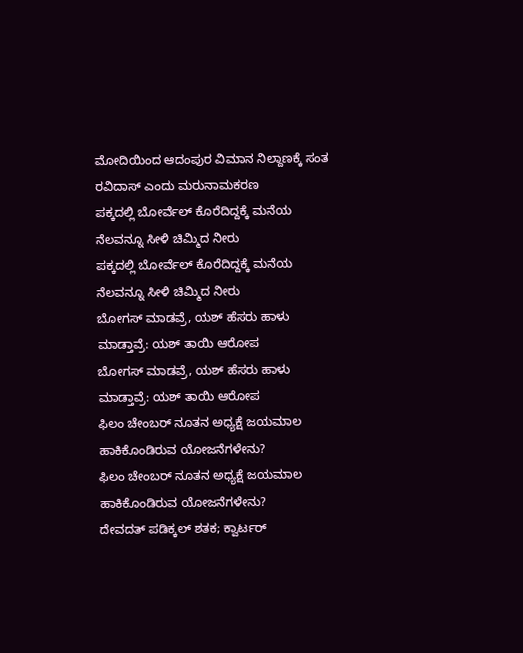ಮೋದಿಯಿಂದ ಆದಂಪುರ ವಿಮಾನ ನಿಲ್ದಾಣಕ್ಕೆ ಸಂತ ರವಿದಾಸ್ ಎಂದು ಮರುನಾಮಕರಣ
ಪಕ್ಕದಲ್ಲಿ ಬೋರ್ವೆಲ್ ಕೊರೆದಿದ್ದಕ್ಕೆ ಮನೆಯ ನೆಲವನ್ನೂ ಸೀಳಿ ಚಿಮ್ಮಿದ ನೀರು
ಪಕ್ಕದಲ್ಲಿ ಬೋರ್ವೆಲ್ ಕೊರೆದಿದ್ದಕ್ಕೆ ಮನೆಯ ನೆಲವನ್ನೂ ಸೀಳಿ ಚಿಮ್ಮಿದ ನೀರು
ಬೋಗಸ್ ಮಾಡವ್ರೆ, ಯಶ್ ಹೆಸರು ಹಾಳು ಮಾಡ್ತಾವ್ರೆ: ಯಶ್ ತಾಯಿ ಆರೋಪ
ಬೋಗಸ್ ಮಾಡವ್ರೆ, ಯಶ್ ಹೆಸರು ಹಾಳು ಮಾಡ್ತಾವ್ರೆ: ಯಶ್ ತಾಯಿ ಆರೋಪ
ಫಿಲಂ ಚೇಂಬರ್ ನೂತನ ಅಧ್ಯಕ್ಷೆ ಜಯಮಾಲ ಹಾಕಿಕೊಂಡಿರುವ ಯೋಜನೆಗಳೇನು?
ಫಿಲಂ ಚೇಂಬರ್ ನೂತನ ಅಧ್ಯಕ್ಷೆ ಜಯಮಾಲ ಹಾಕಿಕೊಂಡಿರುವ ಯೋಜನೆಗಳೇನು?
ದೇವದತ್ ಪಡಿಕ್ಕಲ್ ಶತಕ; ಕ್ವಾರ್ಟರ್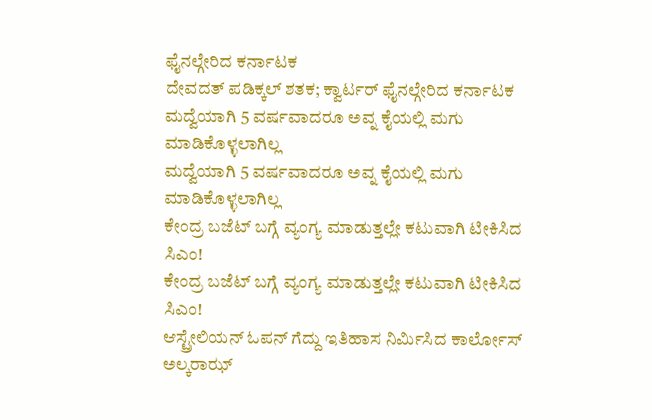ಫೈನಲ್ಗೇರಿದ ಕರ್ನಾಟಕ
ದೇವದತ್ ಪಡಿಕ್ಕಲ್ ಶತಕ; ಕ್ವಾರ್ಟರ್ ಫೈನಲ್ಗೇರಿದ ಕರ್ನಾಟಕ
ಮದ್ವೆಯಾಗಿ 5 ವರ್ಷವಾದರೂ ಅವ್ನ ಕೈಯಲ್ಲಿ ಮಗು ಮಾಡಿಕೊಳ್ಳಲಾಗಿಲ್ಲ
ಮದ್ವೆಯಾಗಿ 5 ವರ್ಷವಾದರೂ ಅವ್ನ ಕೈಯಲ್ಲಿ ಮಗು ಮಾಡಿಕೊಳ್ಳಲಾಗಿಲ್ಲ
ಕೇಂದ್ರ ಬಜೆಟ್ ಬಗ್ಗೆ ವ್ಯಂಗ್ಯ ಮಾಡುತ್ತಲ್ಲೇ ಕಟುವಾಗಿ ಟೀಕಿಸಿದ ಸಿಎಂ!
ಕೇಂದ್ರ ಬಜೆಟ್ ಬಗ್ಗೆ ವ್ಯಂಗ್ಯ ಮಾಡುತ್ತಲ್ಲೇ ಕಟುವಾಗಿ ಟೀಕಿಸಿದ ಸಿಎಂ!
ಆಸ್ಟ್ರೇಲಿಯನ್ ಓಪನ್ ಗೆದ್ದು ಇತಿಹಾಸ ನಿರ್ಮಿಸಿದ ಕಾರ್ಲೋಸ್ ಅಲ್ಕರಾಝ್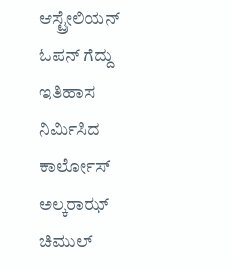ಆಸ್ಟ್ರೇಲಿಯನ್ ಓಪನ್ ಗೆದ್ದು ಇತಿಹಾಸ ನಿರ್ಮಿಸಿದ ಕಾರ್ಲೋಸ್ ಅಲ್ಕರಾಝ್
ಚಿಮುಲ್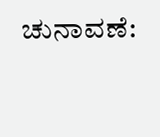ಚುನಾವಣೆ: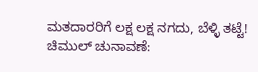ಮತದಾರರಿಗೆ ಲಕ್ಷ ಲಕ್ಷ ನಗದು, ಬೆಳ್ಳಿ ತಟ್ಟೆ!
ಚಿಮುಲ್ ಚುನಾವಣೆ: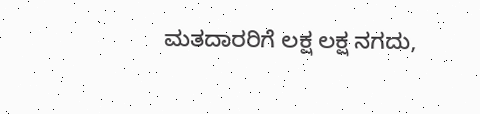ಮತದಾರರಿಗೆ ಲಕ್ಷ ಲಕ್ಷ ನಗದು,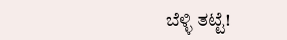ಬೆಳ್ಳಿ ತಟ್ಟೆ!